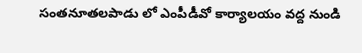సంతనూతలపాడు లో ఎంపీడీవో కార్యాలయం వద్ద నుండి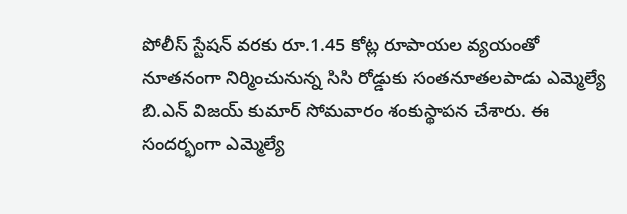పోలీస్ స్టేషన్ వరకు రూ.1.45 కోట్ల రూపాయల వ్యయంతో నూతనంగా నిర్మించునున్న సిసి రోడ్డుకు సంతనూతలపాడు ఎమ్మెల్యే బి.ఎన్ విజయ్ కుమార్ సోమవారం శంకుస్థాపన చేశారు. ఈ సందర్భంగా ఎమ్మెల్యే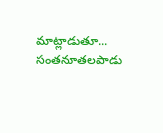మాట్లాడుతూ... సంతనూతలపాడు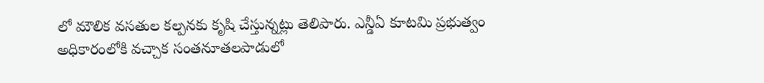లో మౌలిక వసతుల కల్పనకు కృషి చేస్తున్నట్లు తెలిపారు. ఎన్డీఏ కూటమి ప్రభుత్వం అధికారంలోకి వచ్చాక సంతనూతలపాడులో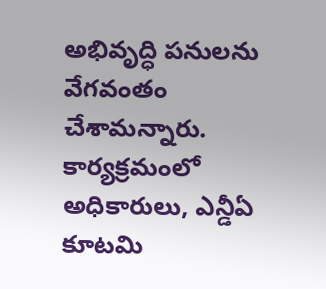అభివృద్ధి పనులను వేగవంతం చేశామన్నారు. కార్యక్రమంలో అధికారులు, ఎన్డీఏ కూటమి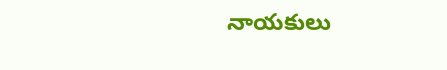నాయకులు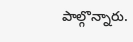పాల్గొన్నారు.